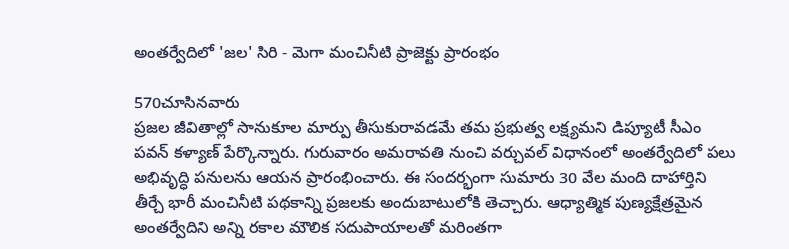అంతర్వేదిలో 'జల' సిరి - మెగా మంచినీటి ప్రాజెక్టు ప్రారంభం

570చూసినవారు
ప్రజల జీవితాల్లో సానుకూల మార్పు తీసుకురావడమే తమ ప్రభుత్వ లక్ష్యమని డిప్యూటీ సీఎం పవన్ కళ్యాణ్ పేర్కొన్నారు. గురువారం అమరావతి నుంచి వర్చువల్ విధానంలో అంతర్వేదిలో పలు అభివృద్ధి పనులను ఆయన ప్రారంభించారు. ఈ సందర్భంగా సుమారు 30 వేల మంది దాహార్తిని తీర్చే భారీ మంచినీటి పథకాన్ని ప్రజలకు అందుబాటులోకి తెచ్చారు. ఆధ్యాత్మిక పుణ్యక్షేత్రమైన అంతర్వేదిని అన్ని రకాల మౌలిక సదుపాయాలతో మరింతగా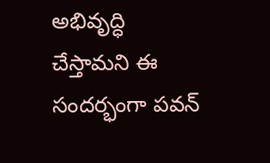అభివృద్ధి చేస్తామని ఈ సందర్భంగా పవన్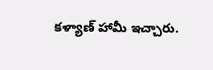కళ్యాణ్ హామీ ఇచ్చారు.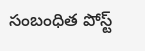సంబంధిత పోస్ట్